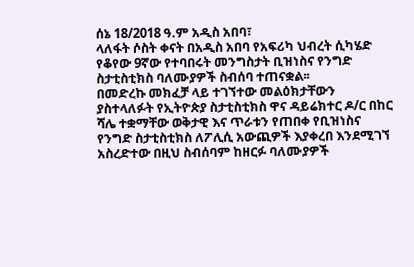ሰኔ 18/2018 ዓ.ም አዲስ አበባ፣
ላለፋት ሶስት ቀናት በአዲስ አበባ የአፍሪካ ህብረት ሲካሄድ የቆየው 9ኛው የተባበሩት መንግስታት ቢዝነስና የንግድ ስታቲስቲክስ ባለሙያዎች ስብሰባ ተጠናቋል፡፡
በመድረኩ መክፈቻ ላይ ተገኘተው መልዕክታቸውን ያስተላለፉት የኢትዮጵያ ስታቲስቲክስ ዋና ዳይሬክተር ዶ/ር በከር ሻሌ ተቋማቸው ወቅታዊ እና ጥራቱን የጠበቀ የቢዝነስና የንግድ ስታቲስቲክስ ለፖሊሲ አውጪዎች እያቀረበ እንደሚገኘ አስረድተው በዚህ ስብሰባም ከዘርፉ ባለሙያዎች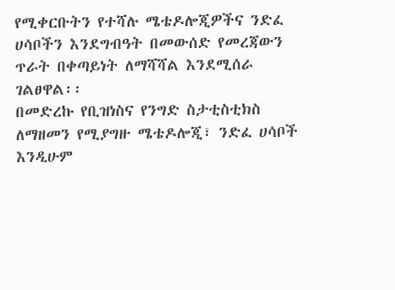የሚቀርቡትን የተሻሉ ሜቴዶሎጂዎችና ንድፈ ሀሳቦችን እንደግብዓት በመውሰድ የመረጃውን ጥራት በቀጣይነት ለማሻሻል እንደሚሰራ ገልፀዋል፡፡
በመድረኩ የቢዝነስና የንግድ ስታቲስቲክስ ለማዘመን የሚያግዙ ሜቴዶሎጂ፣ ንድፈ ሀሳቦች እንዲሁም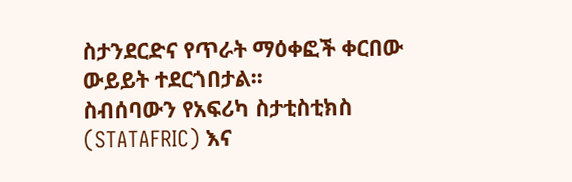ስታንደርድና የጥራት ማዕቀፎች ቀርበው ውይይት ተደርጎበታል፡፡
ስብሰባውን የአፍሪካ ስታቲስቲክስ (STATAFRIC) እና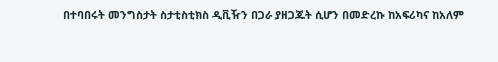በተባበሩት መንግስታት ስታቲስቲክስ ዲቪዥን በጋራ ያዘጋጁት ሲሆን በመድረኩ ከአፍሪካና ከአለም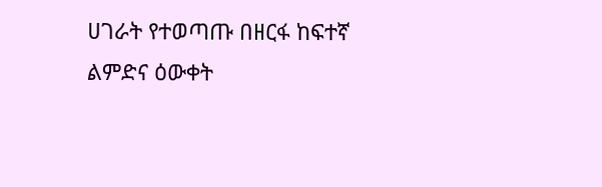ሀገራት የተወጣጡ በዘርፋ ከፍተኛ ልምድና ዕውቀት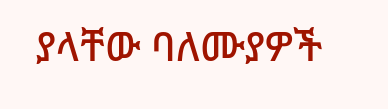ያላቸው ባለሙያዎች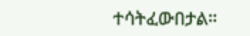ተሳትፈውበታል።